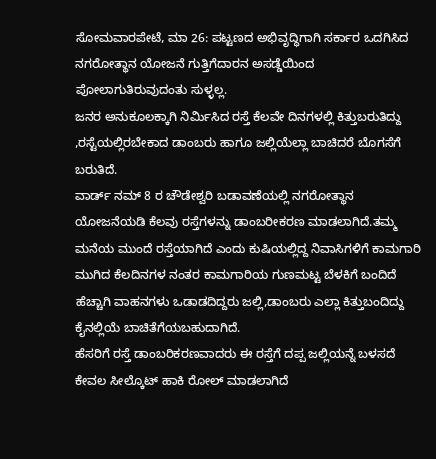ಸೋಮವಾರಪೇಟೆ, ಮಾ 26: ಪಟ್ಟಣದ ಅಭಿವೃದ್ಧಿಗಾಗಿ ಸರ್ಕಾರ ಒದಗಿಸಿದ ನಗರೋತ್ಥಾನ ಯೋಜನೆ ಗುತ್ತಿಗೆದಾರನ ಅಸಡ್ಡೆಯಿಂದ ಪೋಲಾಗುತಿರುವುದಂತು ಸುಳ್ಳಲ್ಲ.
ಜನರ ಅನುಕೂಲಕ್ಕಾಗಿ ನಿರ್ಮಿಸಿದ ರಸ್ತೆ ಕೆಲವೇ ದಿನಗಳಲ್ಲಿ ಕಿತ್ತುಬರುತಿದ್ದು ,ರಸ್ಟೆಯಲ್ಲಿರಬೇಕಾದ ಡಾಂಬರು ಹಾಗೂ ಜಲ್ಲಿಯೆಲ್ಲಾ ಬಾಚಿದರೆ ಬೊಗಸೆಗೆ ಬರುತಿದೆ.
ವಾರ್ಡ್ ನಮ್ 8 ರ ಚೌಡೇಶ್ವರಿ ಬಡಾವಣೆಯಲ್ಲಿ ನಗರೋತ್ಥಾನ ಯೋಜನೆಯಡಿ ಕೆಲವು ರಸ್ತೆಗಳನ್ನು ಡಾಂಬರೀಕರಣ ಮಾಡಲಾಗಿದೆ.ತಮ್ಮ ಮನೆಯ ಮುಂದೆ ರಸ್ತೆಯಾಗಿದೆ ಎಂದು ಕುಷಿಯಲ್ಲಿದ್ದ ನಿವಾಸಿಗಳಿಗೆ ಕಾಮಗಾರಿ ಮುಗಿದ ಕೆಲದಿನಗಳ ನಂತರ ಕಾಮಗಾರಿಯ ಗುಣಮಟ್ಟ ಬೆಳಕಿಗೆ ಬಂದಿದೆ ಹೆಚ್ಚಾಗಿ ವಾಹನಗಳು ಒಡಾಡದಿದ್ದರು ಜಲ್ಲಿ,ಡಾಂಬರು ಎಲ್ಲಾ ಕಿತ್ತುಬಂದಿದ್ದು ಕೈನಲ್ಲಿಯೆ ಬಾಚಿತೆಗೆಯಬಹುದಾಗಿದೆ.
ಹೆಸರಿಗೆ ರಸ್ತೆ ಡಾಂಬರಿಕರಣವಾದರು ಈ ರಸ್ತೆಗೆ ದಪ್ಪ ಜಲ್ಲಿಯನ್ನೆ ಬಳಸದೆ ಕೇವಲ ಸೀಲ್ಕೊಟ್ ಹಾಕಿ ರೋಲ್ ಮಾಡಲಾಗಿದೆ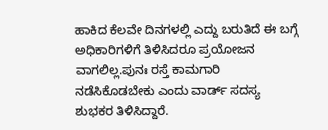ಹಾಕಿದ ಕೆಲವೇ ದಿನಗಳಲ್ಲಿ ಎದ್ದು ಬರುತಿದೆ ಈ ಬಗ್ಗೆ ಅಧಿಕಾರಿಗಳಿಗೆ ತಿಳಿಸಿದರೂ ಪ್ರಯೋಜನ ವಾಗಲಿಲ್ಲ.ಪುನಃ ರಸ್ತೆ ಕಾಮಗಾರಿ ನಡೆಸಿಕೊಡಬೇಕು ಎಂದು ವಾರ್ಡ್ ಸದಸ್ಯ ಶುಭಕರ ತಿಳಿಸಿದ್ದಾರೆ.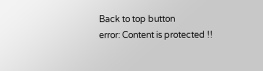Back to top button
error: Content is protected !!